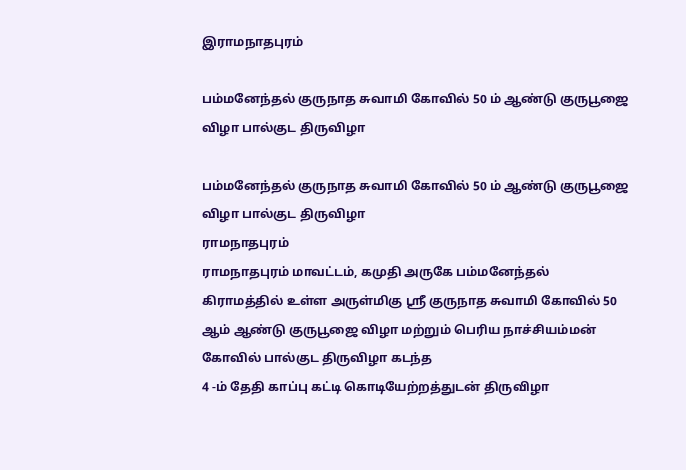இராமநாதபுரம்

பம்மனேந்தல் குருநாத சுவாமி கோவில் 50 ம் ஆண்டு குருபூஜை விழா பால்குட திருவிழா

பம்மனேந்தல் குருநாத சுவாமி கோவில் 50 ம் ஆண்டு குருபூஜை விழா பால்குட திருவிழா
ராமநாதபுரம்
ராமநாதபுரம் மாவட்டம், கமுதி அருகே பம்மனேந்தல் கிராமத்தில் உள்ள அருள்மிகு ஸ்ரீ குருநாத சுவாமி கோவில் 50 ஆம் ஆண்டு குருபூஜை விழா மற்றும் பெரிய நாச்சியம்மன் கோவில் பால்குட திருவிழா கடந்த
4 -ம் தேதி காப்பு கட்டி கொடியேற்றத்துடன் திருவிழா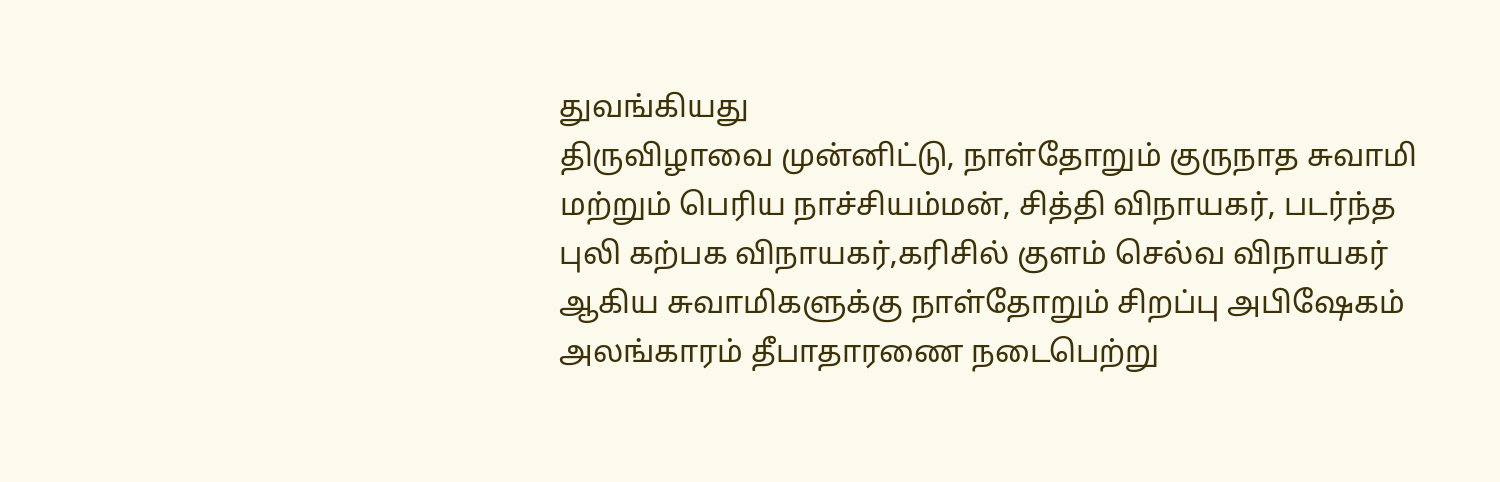துவங்கியது
திருவிழாவை முன்னிட்டு, நாள்தோறும் குருநாத சுவாமி மற்றும் பெரிய நாச்சியம்மன், சித்தி விநாயகர், படர்ந்த புலி கற்பக விநாயகர்,கரிசில் குளம் செல்வ விநாயகர்
ஆகிய சுவாமிகளுக்கு நாள்தோறும் சிறப்பு அபிஷேகம் அலங்காரம் தீபாதாரணை நடைபெற்று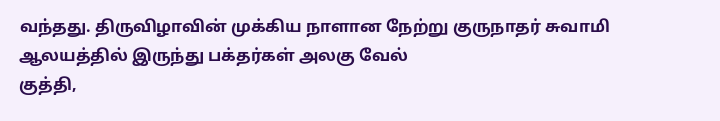வந்தது. திருவிழாவின் முக்கிய நாளான நேற்று குருநாதர் சுவாமி ஆலயத்தில் இருந்து பக்தர்கள் அலகு வேல்
குத்தி,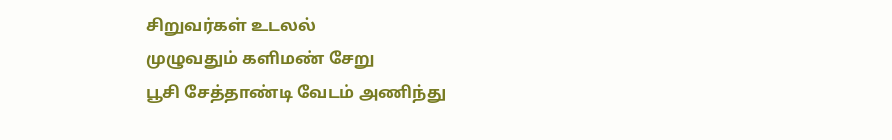சிறுவர்கள் உடலல்
முழுவதும் களிமண் சேறு
பூசி சேத்தாண்டி வேடம் அணிந்து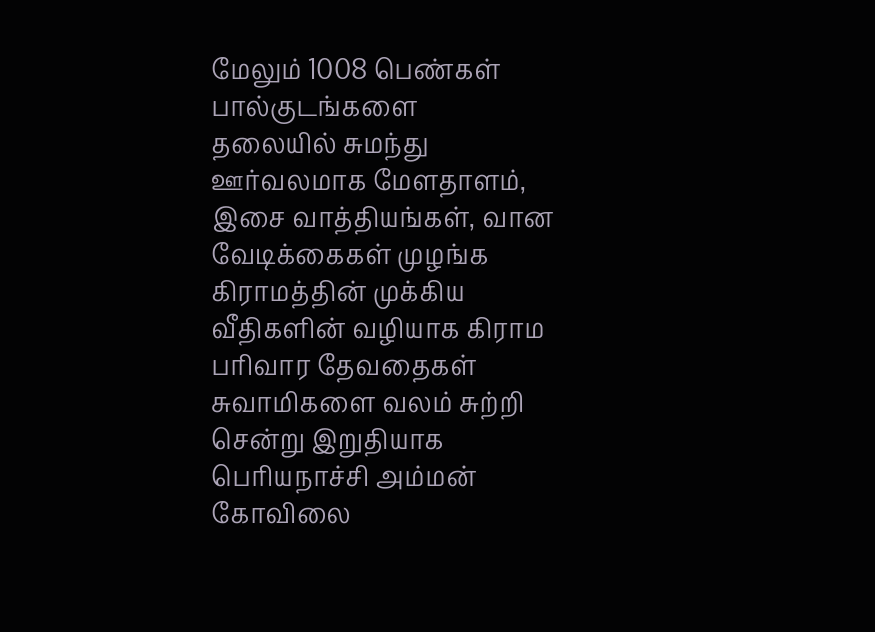மேலும் 1008 பெண்கள் பால்குடங்களை
தலையில் சுமந்து ஊர்வலமாக மேளதாளம், இசை வாத்தியங்கள், வான வேடிக்கைகள் முழங்க கிராமத்தின் முக்கிய வீதிகளின் வழியாக கிராம பரிவார தேவதைகள் சுவாமிகளை வலம் சுற்றி சென்று இறுதியாக பெரியநாச்சி அம்மன் கோவிலை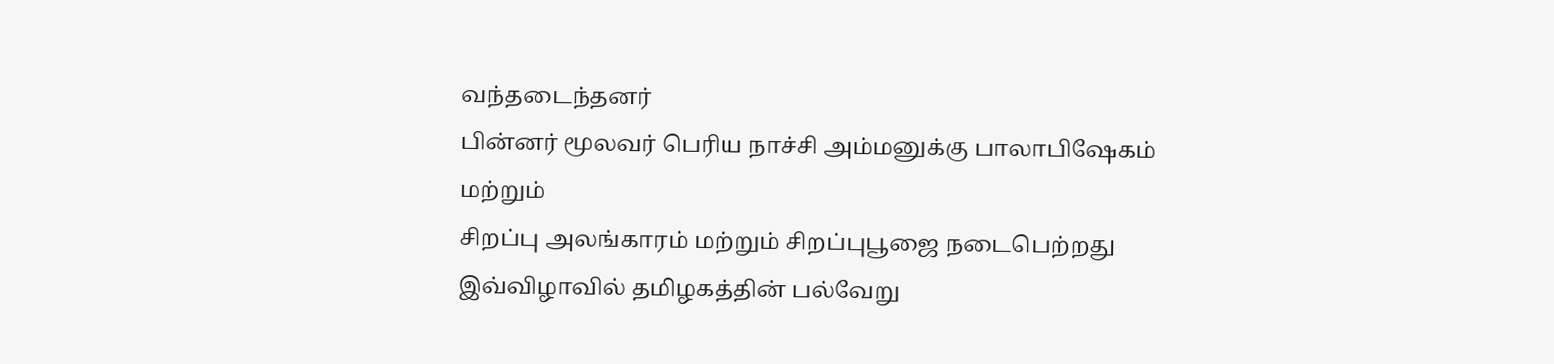வந்தடைந்தனர்
பின்னர் மூலவர் பெரிய நாச்சி அம்மனுக்கு பாலாபிஷேகம் மற்றும்
சிறப்பு அலங்காரம் மற்றும் சிறப்புபூஜை நடைபெற்றது இவ்விழாவில் தமிழகத்தின் பல்வேறு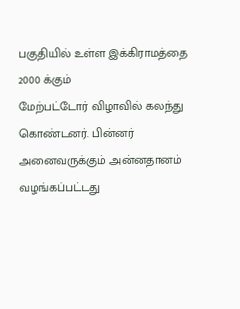பகுதியில் உள்ள இக்கிராமத்தை 2000 க்கும்
மேற்பட்டோர் விழாவில் கலந்து கொண்டனர். பின்னர் அனைவருக்கும் அன்னதானம் வழங்கப்பட்டது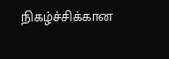நிகழ்ச்சிக்கான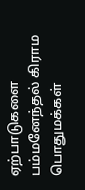ஏற்பாடுகளை பம்மனேந்தல் கிராம பொதுமக்கள்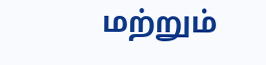மற்றும்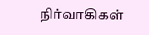நிர்வாகிகள்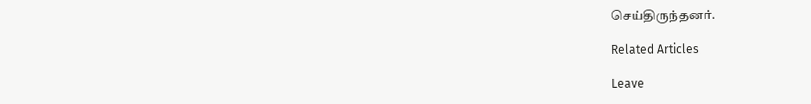செய்திருந்தனர்.

Related Articles

Leave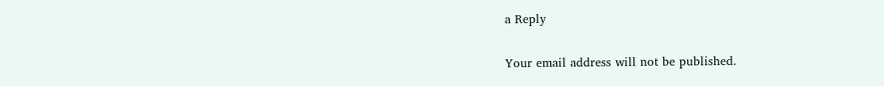a Reply

Your email address will not be published.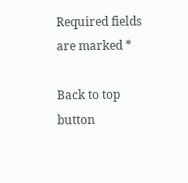Required fields are marked *

Back to top button